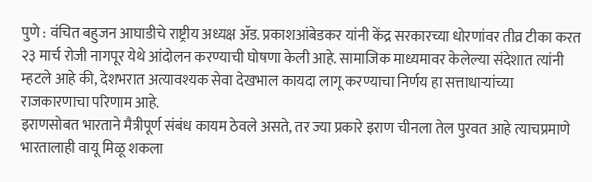पुणे : वंचित बहुजन आघाडीचे राष्ट्रीय अध्यक्ष ॲड. प्रकाशआंबेडकर यांनी केंद्र सरकारच्या धोरणांवर तीव्र टीका करत २३ मार्च रोजी नागपूर येथे आंदोलन करण्याची घोषणा केली आहे. सामाजिक माध्यमावर केलेल्या संदेशात त्यांनी म्हटले आहे की, देशभरात अत्यावश्यक सेवा देखभाल कायदा लागू करण्याचा निर्णय हा सत्ताधाऱ्यांच्या राजकारणाचा परिणाम आहे.
इराणसोबत भारताने मैत्रीपूर्ण संबंध कायम ठेवले असते, तर ज्या प्रकारे इराण चीनला तेल पुरवत आहे त्याचप्रमाणे भारतालाही वायू मिळू शकला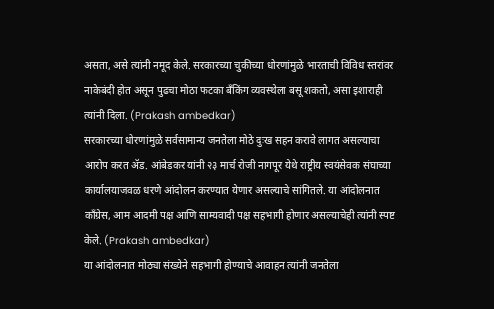असता, असे त्यांनी नमूद केले. सरकारच्या चुकीच्या धोरणांमुळे भारताची विविध स्तरांवर नाकेबंदी होत असून पुढचा मोठा फटका बँकिंग व्यवस्थेला बसू शकतो, असा इशाराही त्यांनी दिला. (Prakash ambedkar)
सरकारच्या धोरणांमुळे सर्वसामान्य जनतेला मोठे दुःख सहन करावे लागत असल्याचा आरोप करत ॲड. आंबेडकर यांनी २३ मार्च रोजी नागपूर येथे राष्ट्रीय स्वयंसेवक संघाच्या कार्यालयाजवळ धरणे आंदोलन करण्यात येणार असल्याचे सांगितले. या आंदोलनात काँग्रेस, आम आदमी पक्ष आणि साम्यवादी पक्ष सहभागी होणार असल्याचेही त्यांनी स्पष्ट केले. (Prakash ambedkar)
या आंदोलनात मोठ्या संख्येने सहभागी होण्याचे आवाहन त्यांनी जनतेला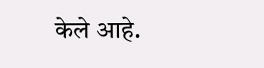केले आहे.